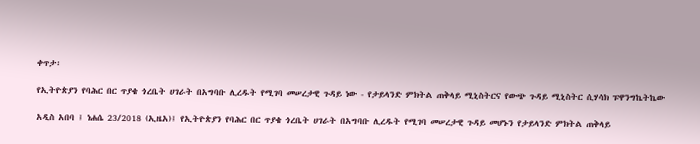ቀጥታ፡

የኢትዮጵያን የባሕር በር ጥያቄ ጎረቤት ሀገራት በአግባቡ ሊረዱት የሚገባ መሠረታዊ ጉዳይ ነው - የታይላንድ ምክትል ጠቅላይ ሚኒስትርና የውጭ ጉዳይ ሚኒስትር ሲሃሳክ ፑዋንግኬትኬው

አዲስ አበባ ፤ ነሐሴ 23/2018 (ኢዜአ)፤ የኢትዮጵያን የባሕር በር ጥያቄ ጎረቤት ሀገራት በአግባቡ ሊረዱት የሚገባ መሠረታዊ ጉዳይ መሆኑን የታይላንድ ምክትል ጠቅላይ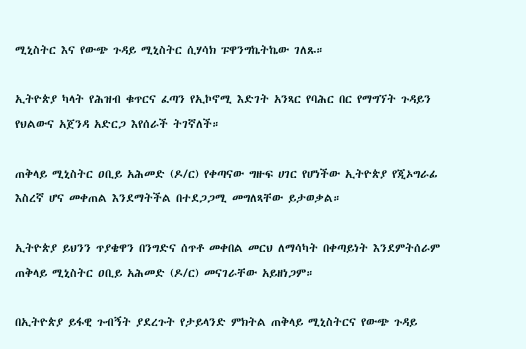ሚኒስትር እና የውጭ ጉዳይ ሚኒስትር ሲሃሳክ ፑዋንግኬትኬው ገለጹ።

ኢትዮጵያ ካላት የሕዝብ ቁጥርና ፈጣን የኢኮኖሚ እድገት አንጻር የባሕር በር የማግኘት ጉዳይን የህልውና አጀንዳ አድርጋ እየሰራች ትገኛለች።

ጠቅላይ ሚኒስትር ዐቢይ አሕመድ (ዶ/ር) የቀጣናው ግዙፍ ሀገር የሆነችው ኢትዮጵያ የጂኦግራፊ እስረኛ ሆና መቀጠል እንደማትችል በተደጋጋሚ መግለጻቸው ይታወቃል።

ኢትዮጵያ ይህንን ጥያቄዋን በንግድና ሰጥቶ መቀበል መርህ ለማሳካት በቀጣይነት እንደምትሰራም ጠቅላይ ሚኒስትር ዐቢይ አሕመድ (ዶ/ር) መናገራቸው አይዘነጋም።

በኢትዮጵያ ይፋዊ ጉብኝት ያደረጉት የታይላንድ ምክትል ጠቅላይ ሚኒስትርና የውጭ ጉዳይ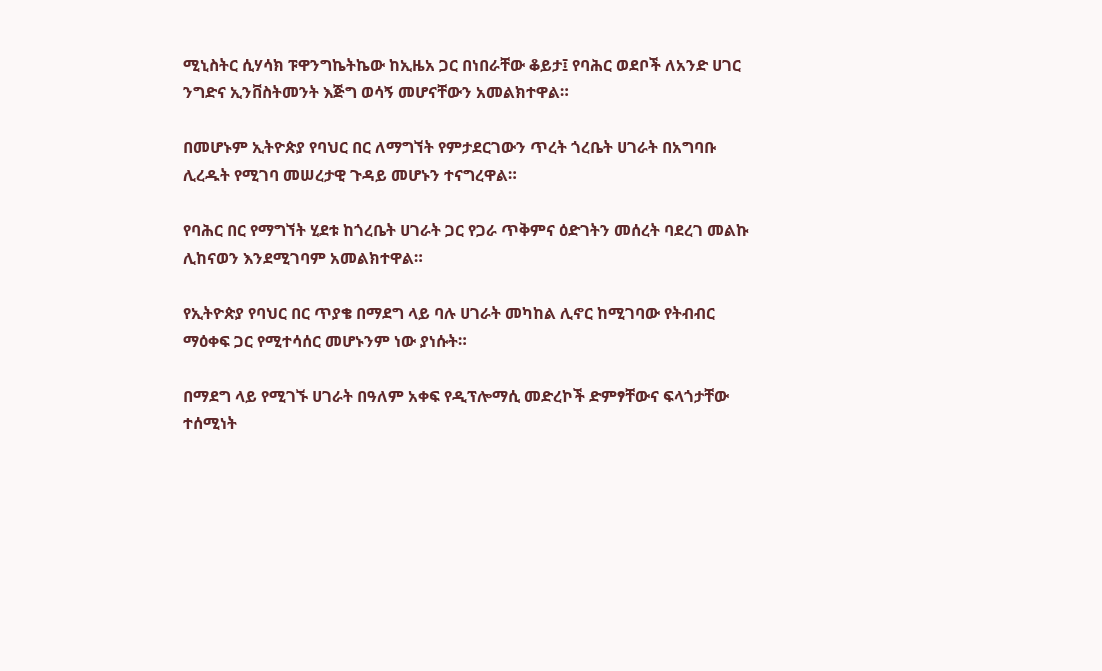ሚኒስትር ሲሃሳክ ፑዋንግኬትኬው ከኢዜአ ጋር በነበራቸው ቆይታ፤ የባሕር ወደቦች ለአንድ ሀገር ንግድና ኢንቨስትመንት እጅግ ወሳኝ መሆናቸውን አመልክተዋል።

በመሆኑም ኢትዮጵያ የባህር በር ለማግኘት የምታደርገውን ጥረት ጎረቤት ሀገራት በአግባቡ ሊረዱት የሚገባ መሠረታዊ ጉዳይ መሆኑን ተናግረዋል።

የባሕር በር የማግኘት ሂደቱ ከጎረቤት ሀገራት ጋር የጋራ ጥቅምና ዕድገትን መሰረት ባደረገ መልኩ ሊከናወን እንደሚገባም አመልክተዋል።

የኢትዮጵያ የባህር በር ጥያቄ በማደግ ላይ ባሉ ሀገራት መካከል ሊኖር ከሚገባው የትብብር ማዕቀፍ ጋር የሚተሳሰር መሆኑንም ነው ያነሱት።

በማደግ ላይ የሚገኙ ሀገራት በዓለም አቀፍ የዲፕሎማሲ መድረኮች ድምፃቸውና ፍላጎታቸው ተሰሚነት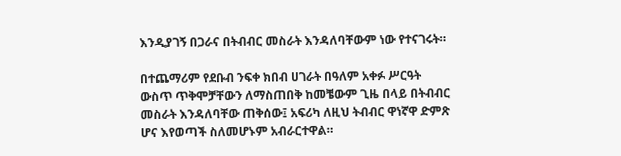እንዲያገኝ በጋራና በትብብር መስራት እንዳለባቸውም ነው የተናገሩት።

በተጨማሪም የደቡብ ንፍቀ ክበብ ሀገራት በዓለም አቀፉ ሥርዓት ውስጥ ጥቅሞቻቸውን ለማስጠበቅ ከመቼውም ጊዜ በላይ በትብብር መስራት እንዳለባቸው ጠቅሰው፤ አፍሪካ ለዚህ ትብብር ዋነኛዋ ድምጽ ሆና እየወጣች ስለመሆኑም አብራርተዋል።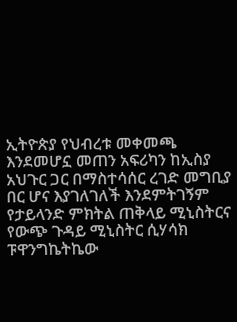ኢትዮጵያ የህብረቱ መቀመጫ እንደመሆኗ መጠን አፍሪካን ከኢስያ አህጉር ጋር በማስተሳሰር ረገድ መግቢያ በር ሆና እያገለገለች እንደምትገኝም የታይላንድ ምክትል ጠቅላይ ሚኒስትርና የውጭ ጉዳይ ሚኒስትር ሲሃሳክ ፑዋንግኬትኬው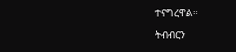ተናግረዋል።

ትብብርን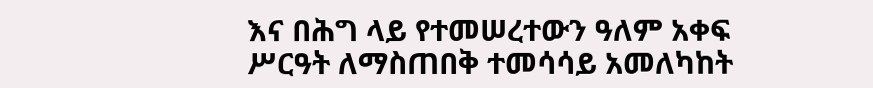እና በሕግ ላይ የተመሠረተውን ዓለም አቀፍ ሥርዓት ለማስጠበቅ ተመሳሳይ አመለካከት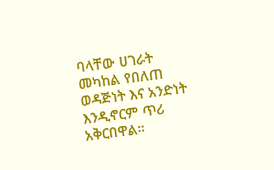ባላቸው ሀገራት መካከል የበለጠ ወዳጅነት እና አንድነት እንዲኖርም ጥሪ አቅርበዋል።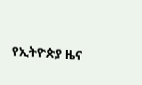የኢትዮጵያ ዜና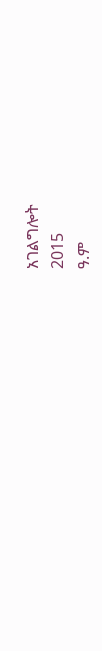አገልግሎት
2015
ዓ.ም